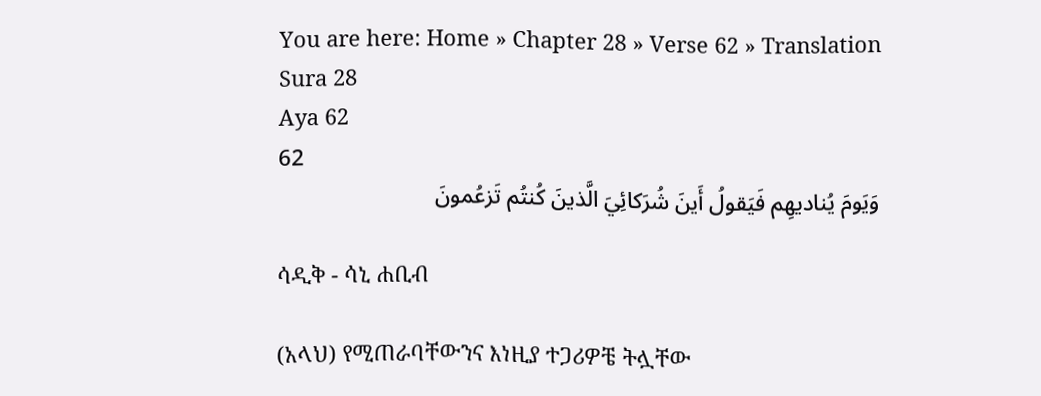You are here: Home » Chapter 28 » Verse 62 » Translation
Sura 28
Aya 62
62
وَيَومَ يُناديهِم فَيَقولُ أَينَ شُرَكائِيَ الَّذينَ كُنتُم تَزعُمونَ

ሳዲቅ - ሳኒ ሐቢብ

(አላህ) የሚጠራባቸውንና እነዚያ ተጋሪዎቼ ትሏቸው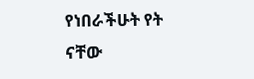የነበራችሁት የት ናቸው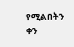የሚልበትን ቀን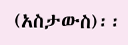(አስታውስ)፡፡